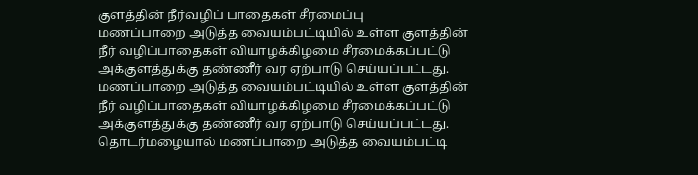குளத்தின் நீர்வழிப் பாதைகள் சீரமைப்பு
மணப்பாறை அடுத்த வையம்பட்டியில் உள்ள குளத்தின் நீர் வழிப்பாதைகள் வியாழக்கிழமை சீரமைக்கப்பட்டு அக்குளத்துக்கு தண்ணீர் வர ஏற்பாடு செய்யப்பட்டது.
மணப்பாறை அடுத்த வையம்பட்டியில் உள்ள குளத்தின் நீர் வழிப்பாதைகள் வியாழக்கிழமை சீரமைக்கப்பட்டு அக்குளத்துக்கு தண்ணீர் வர ஏற்பாடு செய்யப்பட்டது.
தொடர்மழையால் மணப்பாறை அடுத்த வையம்பட்டி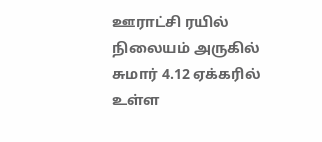ஊராட்சி ரயில் நிலையம் அருகில் சுமார் 4.12 ஏக்கரில் உள்ள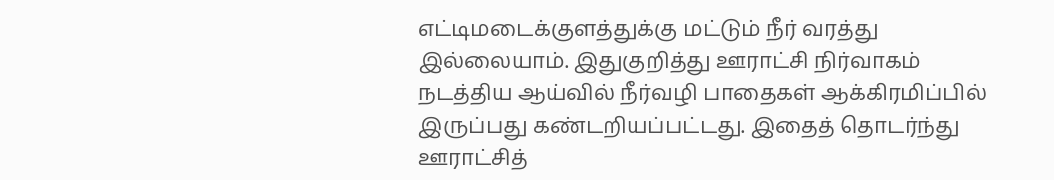எட்டிமடைக்குளத்துக்கு மட்டும் நீர் வரத்து இல்லையாம். இதுகுறித்து ஊராட்சி நிர்வாகம் நடத்திய ஆய்வில் நீர்வழி பாதைகள் ஆக்கிரமிப்பில் இருப்பது கண்டறியப்பட்டது. இதைத் தொடர்ந்து ஊராட்சித்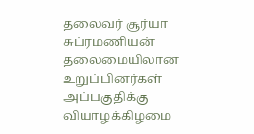தலைவர் சூர்யா சுப்ரமணியன் தலைமையிலான உறுப்பினர்கள் அப்பகுதிக்கு வியாழக்கிழமை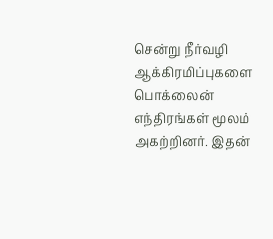சென்று நீர்வழி ஆக்கிரமிப்புகளை பொக்லைன் எந்திரங்கள் மூலம் அகற்றினர். இதன்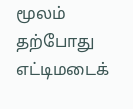மூலம் தற்போது எட்டிமடைக்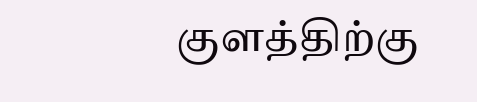குளத்திற்கு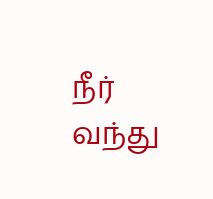நீர் வந்து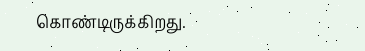கொண்டிருக்கிறது.